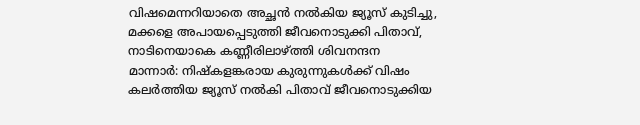വിഷമെന്നറിയാതെ അച്ഛൻ നൽകിയ ജ്യൂസ് കുടിച്ചു, മക്കളെ അപായപ്പെടുത്തി ജീവനൊടുക്കി പിതാവ്, നാടിനെയാകെ കണ്ണീരിലാഴ്ത്തി ശിവനന്ദന
മാന്നാർ: നിഷ്കളങ്കരായ കുരുന്നുകൾക്ക് വിഷം കലർത്തിയ ജ്യൂസ് നൽകി പിതാവ് ജീവനൊടുക്കിയ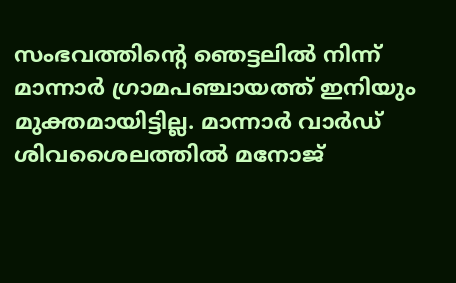സംഭവത്തിന്റെ ഞെട്ടലിൽ നിന്ന് മാന്നാർ ഗ്രാമപഞ്ചായത്ത് ഇനിയും മുക്തമായിട്ടില്ല. മാന്നാർ വാർഡ് ശിവശൈലത്തിൽ മനോജ്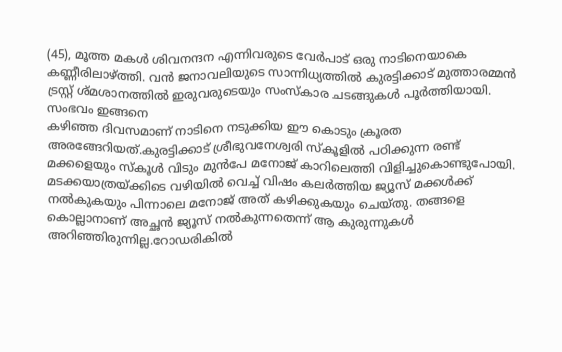(45), മൂത്ത മകൾ ശിവനന്ദന എന്നിവരുടെ വേർപാട് ഒരു നാടിനെയാകെ കണ്ണീരിലാഴ്ത്തി. വൻ ജനാവലിയുടെ സാന്നിധ്യത്തിൽ കുരട്ടിക്കാട് മുത്താരമ്മൻ ട്രസ്റ്റ് ശ്മശാനത്തിൽ ഇരുവരുടെയും സംസ്കാര ചടങ്ങുകൾ പൂർത്തിയായി.
സംഭവം ഇങ്ങനെ
കഴിഞ്ഞ ദിവസമാണ് നാടിനെ നടുക്കിയ ഈ കൊടും ക്രൂരത അരങ്ങേറിയത്.കുരട്ടിക്കാട് ശ്രീഭുവനേശ്വരി സ്കൂളിൽ പഠിക്കുന്ന രണ്ട് മക്കളെയും സ്കൂൾ വിടും മുൻപേ മനോജ് കാറിലെത്തി വിളിച്ചുകൊണ്ടുപോയി. മടക്കയാത്രയ്ക്കിടെ വഴിയിൽ വെച്ച് വിഷം കലർത്തിയ ജ്യൂസ് മക്കൾക്ക് നൽകുകയും പിന്നാലെ മനോജ് അത് കഴിക്കുകയും ചെയ്തു. തങ്ങളെ കൊല്ലാനാണ് അച്ഛൻ ജ്യൂസ് നൽകുന്നതെന്ന് ആ കുരുന്നുകൾ അറിഞ്ഞിരുന്നില്ല.റോഡരികിൽ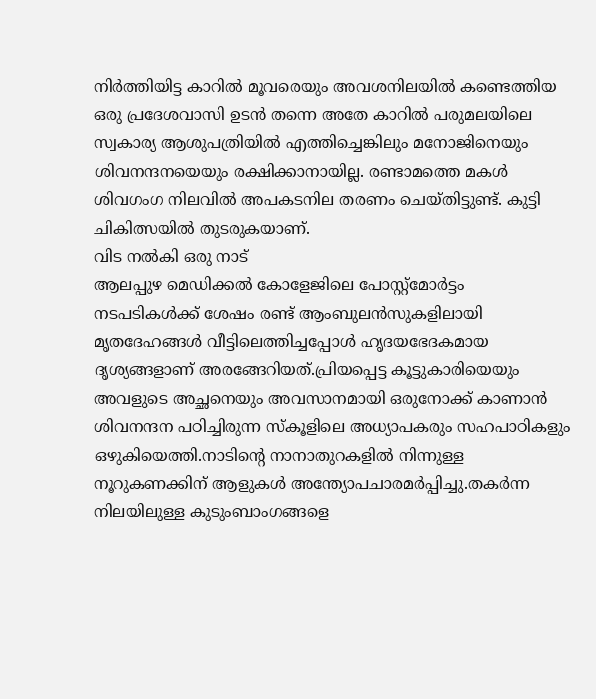നിർത്തിയിട്ട കാറിൽ മൂവരെയും അവശനിലയിൽ കണ്ടെത്തിയ ഒരു പ്രദേശവാസി ഉടൻ തന്നെ അതേ കാറിൽ പരുമലയിലെ സ്വകാര്യ ആശുപത്രിയിൽ എത്തിച്ചെങ്കിലും മനോജിനെയും ശിവനന്ദനയെയും രക്ഷിക്കാനായില്ല. രണ്ടാമത്തെ മകൾ ശിവഗംഗ നിലവിൽ അപകടനില തരണം ചെയ്തിട്ടുണ്ട്. കുട്ടി ചികിത്സയിൽ തുടരുകയാണ്.
വിട നൽകി ഒരു നാട്
ആലപ്പുഴ മെഡിക്കൽ കോളേജിലെ പോസ്റ്റ്മോർട്ടം നടപടികൾക്ക് ശേഷം രണ്ട് ആംബുലൻസുകളിലായി മൃതദേഹങ്ങൾ വീട്ടിലെത്തിച്ചപ്പോൾ ഹൃദയഭേദകമായ ദൃശ്യങ്ങളാണ് അരങ്ങേറിയത്.പ്രിയപ്പെട്ട കൂട്ടുകാരിയെയും അവളുടെ അച്ഛനെയും അവസാനമായി ഒരുനോക്ക് കാണാൻ ശിവനന്ദന പഠിച്ചിരുന്ന സ്കൂളിലെ അധ്യാപകരും സഹപാഠികളും ഒഴുകിയെത്തി.നാടിന്റെ നാനാതുറകളിൽ നിന്നുള്ള നൂറുകണക്കിന് ആളുകൾ അന്ത്യോപചാരമർപ്പിച്ചു.തകർന്ന നിലയിലുള്ള കുടുംബാംഗങ്ങളെ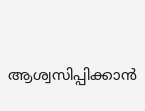ആശ്വസിപ്പിക്കാൻ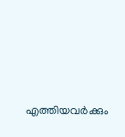എത്തിയവർക്കും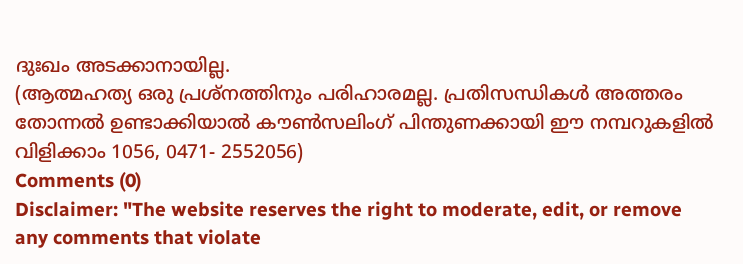ദുഃഖം അടക്കാനായില്ല.
(ആത്മഹത്യ ഒരു പ്രശ്നത്തിനും പരിഹാരമല്ല. പ്രതിസന്ധികൾ അത്തരം തോന്നൽ ഉണ്ടാക്കിയാൽ കൗൺസലിംഗ് പിന്തുണക്കായി ഈ നമ്പറുകളിൽ വിളിക്കാം 1056, 0471- 2552056)
Comments (0)
Disclaimer: "The website reserves the right to moderate, edit, or remove any comments that violate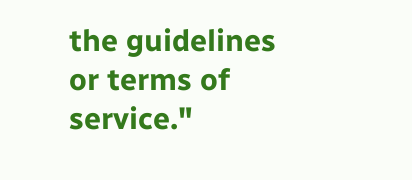the guidelines or terms of service."